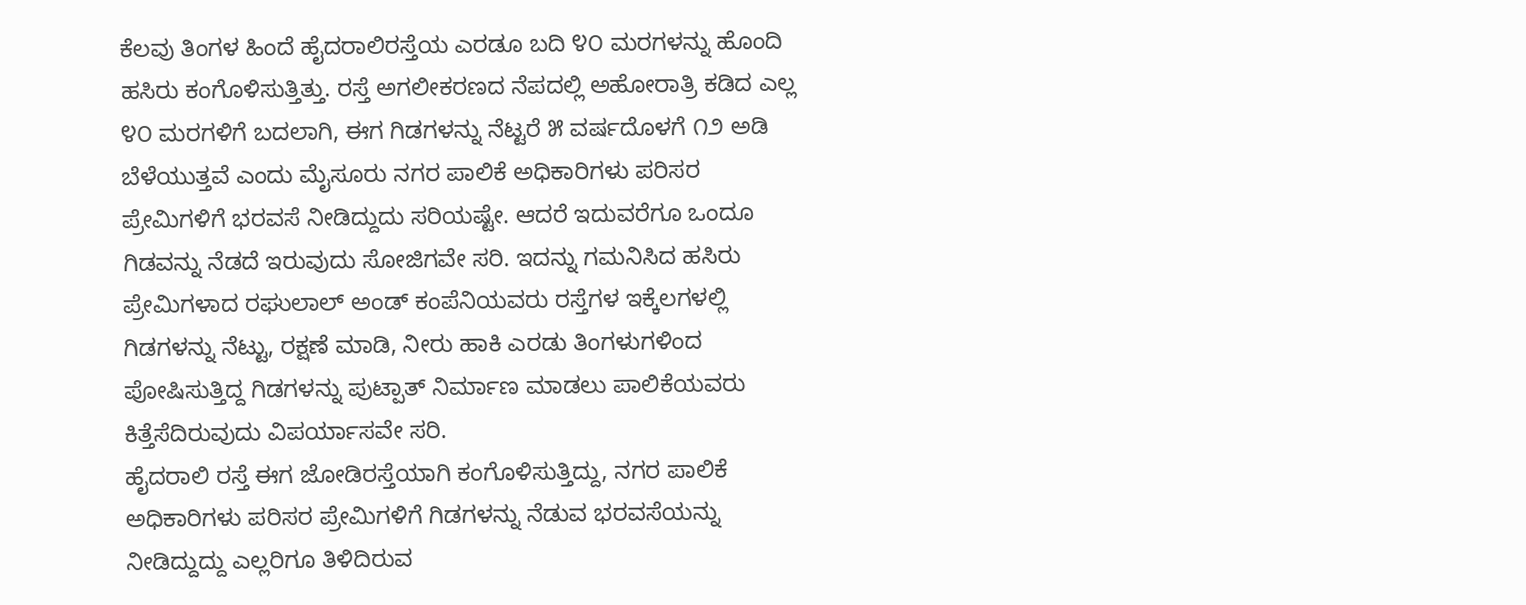ಕೆಲವು ತಿಂಗಳ ಹಿಂದೆ ಹೈದರಾಲಿರಸ್ತೆಯ ಎರಡೂ ಬದಿ ೪೦ ಮರಗಳನ್ನು ಹೊಂದಿ ಹಸಿರು ಕಂಗೊಳಿಸುತ್ತಿತ್ತು. ರಸ್ತೆ ಅಗಲೀಕರಣದ ನೆಪದಲ್ಲಿ ಅಹೋರಾತ್ರಿ ಕಡಿದ ಎಲ್ಲ ೪೦ ಮರಗಳಿಗೆ ಬದಲಾಗಿ, ಈಗ ಗಿಡಗಳನ್ನು ನೆಟ್ಟರೆ ೫ ವರ್ಷದೊಳಗೆ ೧೨ ಅಡಿ ಬೆಳೆಯುತ್ತವೆ ಎಂದು ಮೈಸೂರು ನಗರ ಪಾಲಿಕೆ ಅಧಿಕಾರಿಗಳು ಪರಿಸರ ಪ್ರೇಮಿಗಳಿಗೆ ಭರವಸೆ ನೀಡಿದ್ದುದು ಸರಿಯಷ್ಟೇ. ಆದರೆ ಇದುವರೆಗೂ ಒಂದೂ ಗಿಡವನ್ನು ನೆಡದೆ ಇರುವುದು ಸೋಜಿಗವೇ ಸರಿ. ಇದನ್ನು ಗಮನಿಸಿದ ಹಸಿರು ಪ್ರೇಮಿಗಳಾದ ರಘುಲಾಲ್ ಅಂಡ್ ಕಂಪೆನಿಯವರು ರಸ್ತೆಗಳ ಇಕ್ಕೆಲಗಳಲ್ಲಿ ಗಿಡಗಳನ್ನು ನೆಟ್ಟು, ರಕ್ಷಣೆ ಮಾಡಿ, ನೀರು ಹಾಕಿ ಎರಡು ತಿಂಗಳುಗಳಿಂದ ಪೋಷಿಸುತ್ತಿದ್ದ ಗಿಡಗಳನ್ನು ಪುಟ್ಪಾತ್ ನಿರ್ಮಾಣ ಮಾಡಲು ಪಾಲಿಕೆಯವರು ಕಿತ್ತೆಸೆದಿರುವುದು ವಿಪರ್ಯಾಸವೇ ಸರಿ.
ಹೈದರಾಲಿ ರಸ್ತೆ ಈಗ ಜೋಡಿರಸ್ತೆಯಾಗಿ ಕಂಗೊಳಿಸುತ್ತಿದ್ದು, ನಗರ ಪಾಲಿಕೆ ಅಧಿಕಾರಿಗಳು ಪರಿಸರ ಪ್ರೇಮಿಗಳಿಗೆ ಗಿಡಗಳನ್ನು ನೆಡುವ ಭರವಸೆಯನ್ನು ನೀಡಿದ್ದುದ್ದು ಎಲ್ಲರಿಗೂ ತಿಳಿದಿರುವ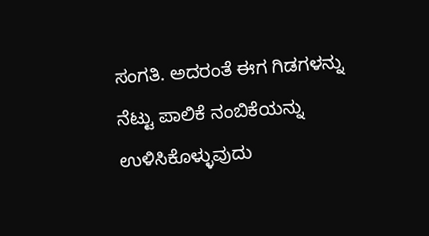ಸಂಗತಿ. ಅದರಂತೆ ಈಗ ಗಿಡಗಳನ್ನು ನೆಟ್ಟು ಪಾಲಿಕೆ ನಂಬಿಕೆಯನ್ನು ಉಳಿಸಿಕೊಳ್ಳುವುದು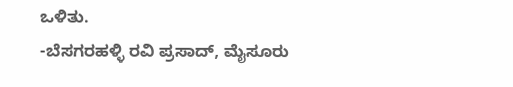ಒಳಿತು.
-ಬೆಸಗರಹಳ್ಳಿ ರವಿ ಪ್ರಸಾದ್, ಮೈಸೂರು